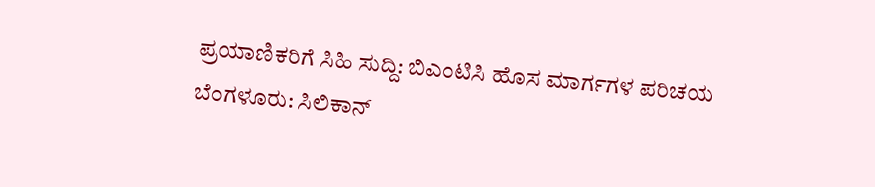ಪ್ರಯಾಣಿಕರಿಗೆ ಸಿಹಿ ಸುದ್ದಿ: ಬಿಎಂಟಿಸಿ ಹೊಸ ಮಾರ್ಗಗಳ ಪರಿಚಯ
ಬೆಂಗಳೂರು: ಸಿಲಿಕಾನ್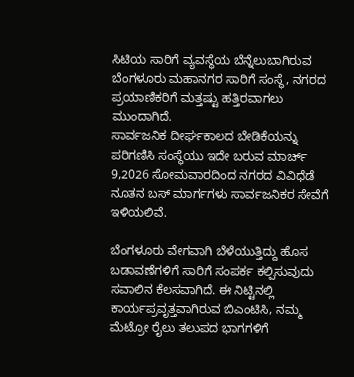ಸಿಟಿಯ ಸಾರಿಗೆ ವ್ಯವಸ್ಥೆಯ ಬೆನ್ನೆಲುಬಾಗಿರುವ ಬೆಂಗಳೂರು ಮಹಾನಗರ ಸಾರಿಗೆ ಸಂಸ್ಥೆ, ನಗರದ ಪ್ರಯಾಣಿಕರಿಗೆ ಮತ್ತಷ್ಟು ಹತ್ತಿರವಾಗಲು ಮುಂದಾಗಿದೆ.
ಸಾರ್ವಜನಿಕ ದೀರ್ಘಕಾಲದ ಬೇಡಿಕೆಯನ್ನು ಪರಿಗಣಿಸಿ ಸಂಸ್ಥೆಯು ಇದೇ ಬರುವ ಮಾರ್ಚ್ 9,2026 ಸೋಮವಾರದಿಂದ ನಗರದ ವಿವಿಧೆಡೆ ನೂತನ ಬಸ್ ಮಾರ್ಗಗಳು ಸಾರ್ವಜನಿಕರ ಸೇವೆಗೆ ಇಳಿಯಲಿವೆ.

ಬೆಂಗಳೂರು ವೇಗವಾಗಿ ಬೆಳೆಯುತ್ತಿದ್ದು ಹೊಸ ಬಡಾವಣೆಗಳಿಗೆ ಸಾರಿಗೆ ಸಂಪರ್ಕ ಕಲ್ಪಿಸುವುದು ಸವಾಲಿನ ಕೆಲಸವಾಗಿದೆ. ಈ ನಿಟ್ಟಿನಲ್ಲಿ ಕಾರ್ಯಪ್ರವೃತ್ತವಾಗಿರುವ ಬಿಎಂಟಿಸಿ, ನಮ್ಮ ಮೆಟ್ರೋ ರೈಲು ತಲುಪದ ಭಾಗಗಳಿಗೆ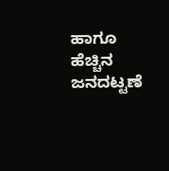ಹಾಗೂ ಹೆಚ್ಚಿನ ಜನದಟ್ಟಣೆ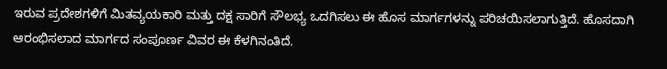ಇರುವ ಪ್ರದೇಶಗಳಿಗೆ ಮಿತವ್ಯಯಕಾರಿ ಮತ್ತು ದಕ್ಷ ಸಾರಿಗೆ ಸೌಲಭ್ಯ ಒದಗಿಸಲು ಈ ಹೊಸ ಮಾರ್ಗಗಳನ್ನು ಪರಿಚಯಿಸಲಾಗುತ್ತಿದೆ. ಹೊಸದಾಗಿ ಆರಂಭಿಸಲಾದ ಮಾರ್ಗದ ಸಂಪೂರ್ಣ ವಿವರ ಈ ಕೆಳಗಿನಂತಿದೆ.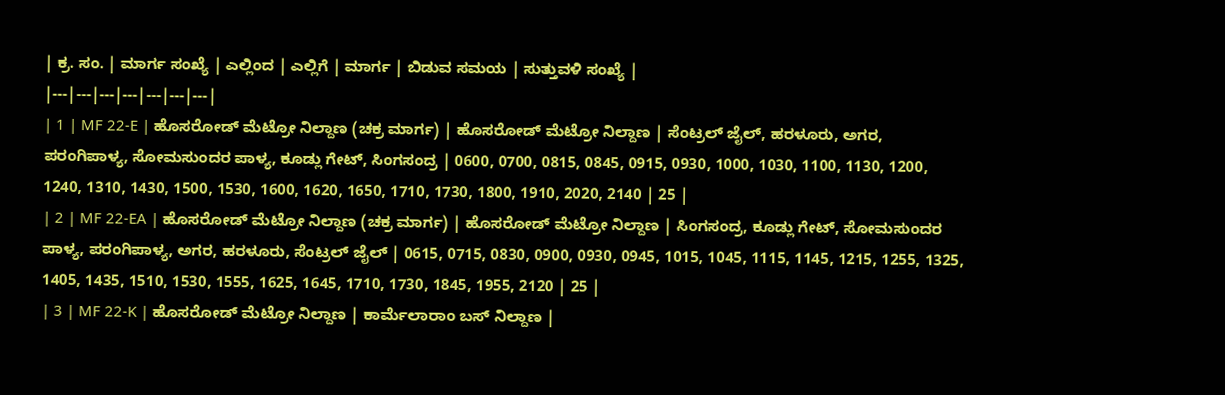| ಕ್ರ. ಸಂ. | ಮಾರ್ಗ ಸಂಖ್ಯೆ | ಎಲ್ಲಿಂದ | ಎಲ್ಲಿಗೆ | ಮಾರ್ಗ | ಬಿಡುವ ಸಮಯ | ಸುತ್ತುವಳಿ ಸಂಖ್ಯೆ |
|---|---|---|---|---|---|---|
| 1 | MF 22-E | ಹೊಸರೋಡ್ ಮೆಟ್ರೋ ನಿಲ್ದಾಣ (ಚಕ್ರ ಮಾರ್ಗ) | ಹೊಸರೋಡ್ ಮೆಟ್ರೋ ನಿಲ್ದಾಣ | ಸೆಂಟ್ರಲ್ ಜೈಲ್, ಹರಳೂರು, ಅಗರ, ಪರಂಗಿಪಾಳ್ಯ, ಸೋಮಸುಂದರ ಪಾಳ್ಯ, ಕೂಡ್ಲು ಗೇಟ್, ಸಿಂಗಸಂದ್ರ | 0600, 0700, 0815, 0845, 0915, 0930, 1000, 1030, 1100, 1130, 1200, 1240, 1310, 1430, 1500, 1530, 1600, 1620, 1650, 1710, 1730, 1800, 1910, 2020, 2140 | 25 |
| 2 | MF 22-EA | ಹೊಸರೋಡ್ ಮೆಟ್ರೋ ನಿಲ್ದಾಣ (ಚಕ್ರ ಮಾರ್ಗ) | ಹೊಸರೋಡ್ ಮೆಟ್ರೋ ನಿಲ್ದಾಣ | ಸಿಂಗಸಂದ್ರ, ಕೂಡ್ಲು ಗೇಟ್, ಸೋಮಸುಂದರ ಪಾಳ್ಯ, ಪರಂಗಿಪಾಳ್ಯ, ಅಗರ, ಹರಳೂರು, ಸೆಂಟ್ರಲ್ ಜೈಲ್ | 0615, 0715, 0830, 0900, 0930, 0945, 1015, 1045, 1115, 1145, 1215, 1255, 1325, 1405, 1435, 1510, 1530, 1555, 1625, 1645, 1710, 1730, 1845, 1955, 2120 | 25 |
| 3 | MF 22-K | ಹೊಸರೋಡ್ ಮೆಟ್ರೋ ನಿಲ್ದಾಣ | ಕಾರ್ಮೆಲಾರಾಂ ಬಸ್ ನಿಲ್ದಾಣ |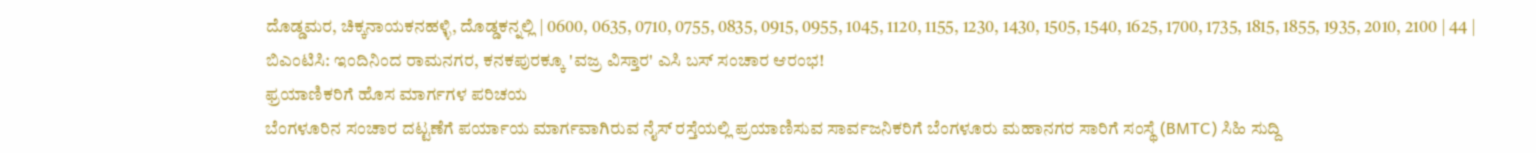ದೊಡ್ಡಮರ, ಚಿಕ್ಕನಾಯಕನಹಳ್ಳಿ, ದೊಡ್ಡಕನ್ನಲ್ಲಿ | 0600, 0635, 0710, 0755, 0835, 0915, 0955, 1045, 1120, 1155, 1230, 1430, 1505, 1540, 1625, 1700, 1735, 1815, 1855, 1935, 2010, 2100 | 44 |
ಬಿಎಂಟಿಸಿ: ಇಂದಿನಿಂದ ರಾಮನಗರ, ಕನಕಪುರಕ್ಕೂ 'ವಜ್ರ ವಿಸ್ತಾರ' ಎಸಿ ಬಸ್ ಸಂಚಾರ ಆರಂಭ!
ಫ್ರಯಾಣಿಕರಿಗೆ ಹೊಸ ಮಾರ್ಗಗಳ ಪರಿಚಯ
ಬೆಂಗಳೂರಿನ ಸಂಚಾರ ದಟ್ಟಣೆಗೆ ಪರ್ಯಾಯ ಮಾರ್ಗವಾಗಿರುವ ನೈಸ್ ರಸ್ತೆಯಲ್ಲಿ ಪ್ರಯಾಣಿಸುವ ಸಾರ್ವಜನಿಕರಿಗೆ ಬೆಂಗಳೂರು ಮಹಾನಗರ ಸಾರಿಗೆ ಸಂಸ್ಥೆ (BMTC) ಸಿಹಿ ಸುದ್ದಿ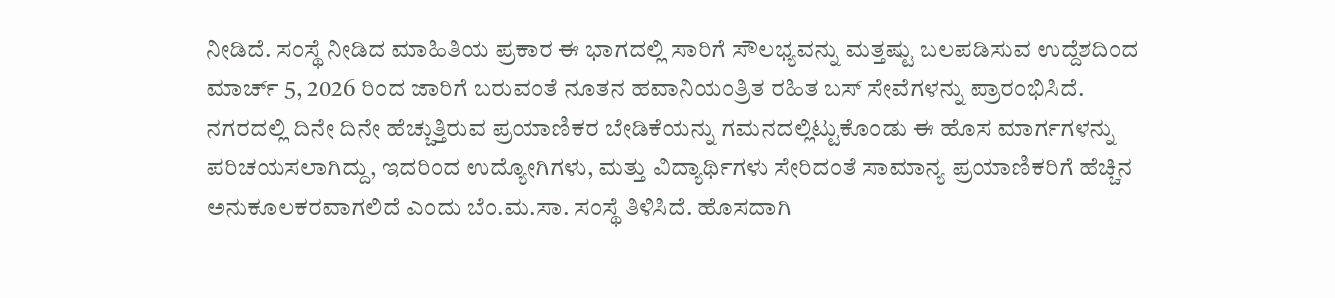ನೀಡಿದೆ. ಸಂಸ್ಥೆ ನೀಡಿದ ಮಾಹಿತಿಯ ಪ್ರಕಾರ ಈ ಭಾಗದಲ್ಲಿ ಸಾರಿಗೆ ಸೌಲಭ್ಯವನ್ನು ಮತ್ತಷ್ಟು ಬಲಪಡಿಸುವ ಉದ್ದೆಶದಿಂದ ಮಾರ್ಚ್ 5, 2026 ರಿಂದ ಜಾರಿಗೆ ಬರುವಂತೆ ನೂತನ ಹವಾನಿಯಂತ್ರಿತ ರಹಿತ ಬಸ್ ಸೇವೆಗಳನ್ನು ಪ್ರಾರಂಭಿಸಿದೆ.
ನಗರದಲ್ಲಿ ದಿನೇ ದಿನೇ ಹೆಚ್ಚುತ್ತಿರುವ ಪ್ರಯಾಣಿಕರ ಬೇಡಿಕೆಯನ್ನು ಗಮನದಲ್ಲಿಟ್ಟುಕೊಂಡು ಈ ಹೊಸ ಮಾರ್ಗಗಳನ್ನು ಪರಿಚಯಸಲಾಗಿದ್ದು, ಇದರಿಂದ ಉದ್ಯೋಗಿಗಳು, ಮತ್ತು ವಿದ್ಯಾರ್ಥಿಗಳು ಸೇರಿದಂತೆ ಸಾಮಾನ್ಯ ಪ್ರಯಾಣಿಕರಿಗೆ ಹೆಚ್ಚಿನ ಅನುಕೂಲಕರವಾಗಲಿದೆ ಎಂದು ಬೆಂ.ಮ.ಸಾ. ಸಂಸ್ಥೆ ತಿಳಿಸಿದೆ. ಹೊಸದಾಗಿ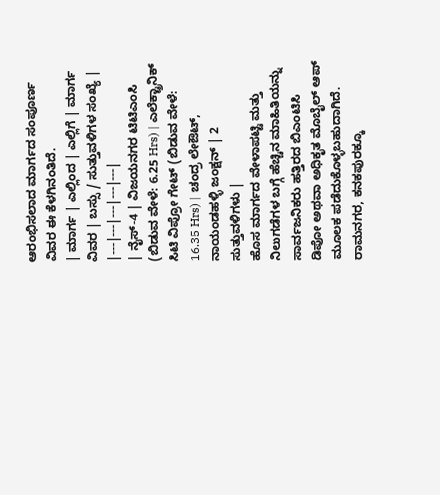ಆರಂಭಿಸಲಾದ ಮಾರ್ಗದ ಸಂಪೂರ್ಣ ವಿವರ ಈ ಕೆಳಗಿನಂತಿದೆ.
| ಮಾರ್ಗ | ಎಲ್ಲಿಂದ | ಎಲ್ಲಿಗೆ | ಮಾರ್ಗ ವಿವರ | ಬಸ್ಸು / ಸುತ್ತುವಳಿಗಳ ಸಂಖ್ಯೆ |
|---|---|---|---|---|
| ನೈಸ್-4 | ವಿಜಯನಗರ ಟಿಟಿಎಂಸಿ (ಬಿಡುವ ವೇಳೆ: 6.25 Hrs) | ಎಲೆಕ್ಟ್ರಾನಿಕ್ ಸಿಟಿ ವಿಪ್ರೋ ಗೇಟ್ (ಬಿಡುವ ವೇಳೆ: 16.35 Hrs) | ಚಂದ್ರ ಲೇಔಟ್, ನಾಯಂಡಹಳ್ಳಿ ಜಂಕ್ಷನ್ | 2 ಸುತ್ತುವಳಿಗಳು |
ಹೊಸ ಮಾರ್ಗದ ವೇಳಾಪಟ್ಟಿ ಮತ್ತು ನಿಲುಗಡೆಗಳ ಬಗ್ಗೆ ಹೆಚ್ಚಿನ ಮಾಹಿತಿಯನ್ನು ಸಾರ್ವಜನಿಕರು ಹತ್ತಿರದ ಬಿಎಂಟಿಸಿ ಡಿಪೋ ಅಥವಾ ಅಧಿಕೃತ ಮೊಬೈಲ್ ಆಪ್ ಮೂಲಕ ಪಡೆದುಕೊಳ್ಳಬಹುದಾಗಿದೆ.
ರಾಮನಗರ, ಕನಕಪುರಕ್ಕೂ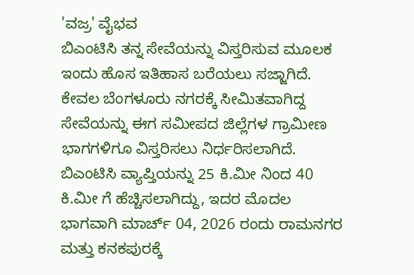'ವಜ್ರ' ವೈಭವ
ಬಿಎಂಟಿಸಿ ತನ್ನ ಸೇವೆಯನ್ನು ವಿಸ್ತರಿಸುವ ಮೂಲಕ ಇಂದು ಹೊಸ ಇತಿಹಾಸ ಬರೆಯಲು ಸಜ್ಜಾಗಿದೆ. ಕೇವಲ ಬೆಂಗಳೂರು ನಗರಕ್ಕೆ ಸೀಮಿತವಾಗಿದ್ದ ಸೇವೆಯನ್ನು ಈಗ ಸಮೀಪದ ಜಿಲ್ಲೆಗಳ ಗ್ರಾಮೀಣ ಭಾಗಗಳಿಗೂ ವಿಸ್ತರಿಸಲು ನಿರ್ಧರಿಸಲಾಗಿದೆ. ಬಿಎಂಟಿಸಿ ವ್ಯಾಪ್ತಿಯನ್ನು 25 ಕಿ.ಮೀ ನಿಂದ 40 ಕಿ.ಮೀ ಗೆ ಹೆಚ್ಚಿಸಲಾಗಿದ್ದು, ಇದರ ಮೊದಲ ಭಾಗವಾಗಿ ಮಾರ್ಚ್ 04, 2026 ರಂದು ರಾಮನಗರ ಮತ್ತು ಕನಕಪುರಕ್ಕೆ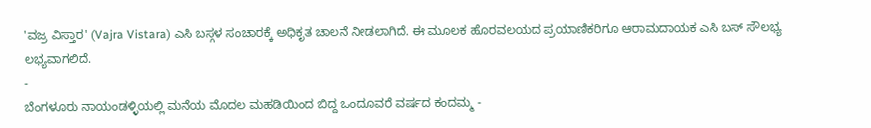'ವಜ್ರ ವಿಸ್ತಾರ' (Vajra Vistara) ಎಸಿ ಬಸ್ಗಳ ಸಂಚಾರಕ್ಕೆ ಅಧಿಕೃತ ಚಾಲನೆ ನೀಡಲಾಗಿದೆ. ಈ ಮೂಲಕ ಹೊರವಲಯದ ಪ್ರಯಾಣಿಕರಿಗೂ ಆರಾಮದಾಯಕ ಎಸಿ ಬಸ್ ಸೌಲಭ್ಯ ಲಭ್ಯವಾಗಲಿದೆ.
-
ಬೆಂಗಳೂರು ನಾಯಂಡಳ್ಳಿಯಲ್ಲಿ ಮನೆಯ ಮೊದಲ ಮಹಡಿಯಿಂದ ಬಿದ್ದ ಒಂದೂವರೆ ವರ್ಷದ ಕಂದಮ್ಮ -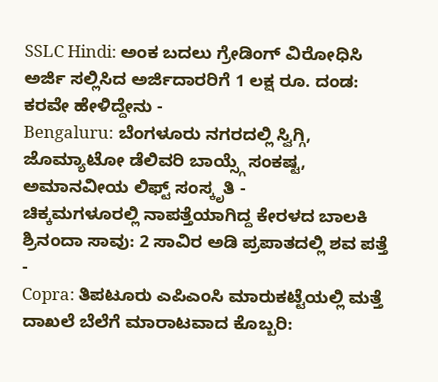SSLC Hindi: ಅಂಕ ಬದಲು ಗ್ರೇಡಿಂಗ್ ವಿರೋಧಿಸಿ ಅರ್ಜಿ ಸಲ್ಲಿಸಿದ ಅರ್ಜಿದಾರರಿಗೆ 1 ಲಕ್ಷ ರೂ. ದಂಡ: ಕರವೇ ಹೇಳಿದ್ದೇನು -
Bengaluru: ಬೆಂಗಳೂರು ನಗರದಲ್ಲಿ ಸ್ವಿಗ್ಗಿ, ಜೊಮ್ಯಾಟೋ ಡೆಲಿವರಿ ಬಾಯ್ಸ್ಗೆ ಸಂಕಷ್ಟ, ಅಮಾನವೀಯ ಲಿಫ್ಟ್ ಸಂಸ್ಕೃತಿ -
ಚಿಕ್ಕಮಗಳೂರಲ್ಲಿ ನಾಪತ್ತೆಯಾಗಿದ್ದ ಕೇರಳದ ಬಾಲಕಿ ಶ್ರಿನಂದಾ ಸಾವು: 2 ಸಾವಿರ ಅಡಿ ಪ್ರಪಾತದಲ್ಲಿ ಶವ ಪತ್ತೆ -
Copra: ತಿಪಟೂರು ಎಪಿಎಂಸಿ ಮಾರುಕಟ್ಟೆಯಲ್ಲಿ ಮತ್ತೆ ದಾಖಲೆ ಬೆಲೆಗೆ ಮಾರಾಟವಾದ ಕೊಬ್ಬರಿ: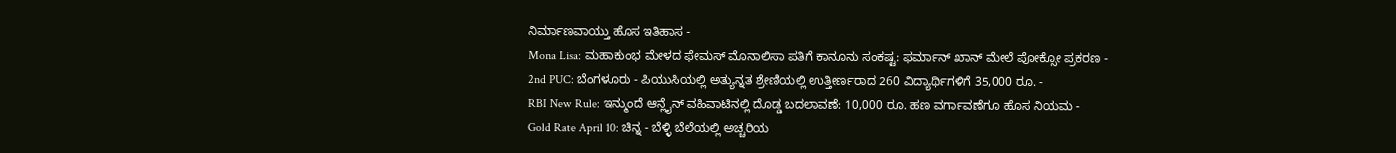ನಿರ್ಮಾಣವಾಯ್ತು ಹೊಸ ಇತಿಹಾಸ -
Mona Lisa: ಮಹಾಕುಂಭ ಮೇಳದ ಫೇಮಸ್ ಮೊನಾಲಿಸಾ ಪತಿಗೆ ಕಾನೂನು ಸಂಕಷ್ಟ: ಫರ್ಮಾನ್ ಖಾನ್ ಮೇಲೆ ಪೋಕ್ಸೋ ಪ್ರಕರಣ -
2nd PUC: ಬೆಂಗಳೂರು - ಪಿಯುಸಿಯಲ್ಲಿ ಅತ್ಯುನ್ನತ ಶ್ರೇಣಿಯಲ್ಲಿ ಉತ್ತೀರ್ಣರಾದ 260 ವಿದ್ಯಾರ್ಥಿಗಳಿಗೆ 35,000 ರೂ. -
RBI New Rule: ಇನ್ಮುಂದೆ ಆನ್ಲೈನ್ ವಹಿವಾಟಿನಲ್ಲಿ ದೊಡ್ಡ ಬದಲಾವಣೆ: 10,000 ರೂ. ಹಣ ವರ್ಗಾವಣೆಗೂ ಹೊಸ ನಿಯಮ -
Gold Rate April 10: ಚಿನ್ನ - ಬೆಳ್ಳಿ ಬೆಲೆಯಲ್ಲಿ ಅಚ್ಚರಿಯ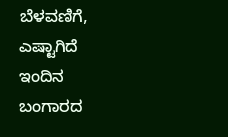ಬೆಳವಣಿಗೆ, ಎಷ್ಟಾಗಿದೆ ಇಂದಿನ ಬಂಗಾರದ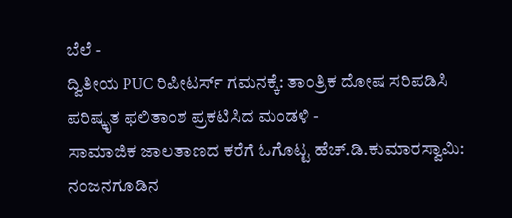ಬೆಲೆ -
ದ್ವಿತೀಯ PUC ರಿಪೀಟರ್ಸ್ ಗಮನಕ್ಕೆ: ತಾಂತ್ರಿಕ ದೋಷ ಸರಿಪಡಿಸಿ ಪರಿಷ್ಕೃತ ಫಲಿತಾಂಶ ಪ್ರಕಟಿಸಿದ ಮಂಡಳಿ -
ಸಾಮಾಜಿಕ ಜಾಲತಾಣದ ಕರೆಗೆ ಓಗೊಟ್ಟ ಹೆಚ್.ಡಿ.ಕುಮಾರಸ್ವಾಮಿ: ನಂಜನಗೂಡಿನ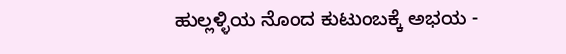ಹುಲ್ಲಳ್ಳಿಯ ನೊಂದ ಕುಟುಂಬಕ್ಕೆ ಅಭಯ -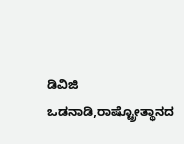ಡಿವಿಜಿ ಒಡನಾಡಿ,ರಾಷ್ಟ್ರೋತ್ಥಾನದ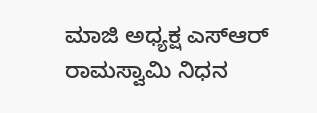ಮಾಜಿ ಅಧ್ಯಕ್ಷ ಎಸ್ಆರ್ ರಾಮಸ್ವಾಮಿ ನಿಧನ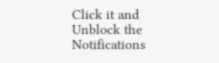Click it and Unblock the Notifications